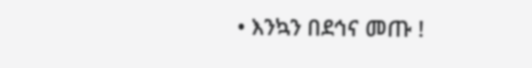• እንኳን በደኅና መጡ !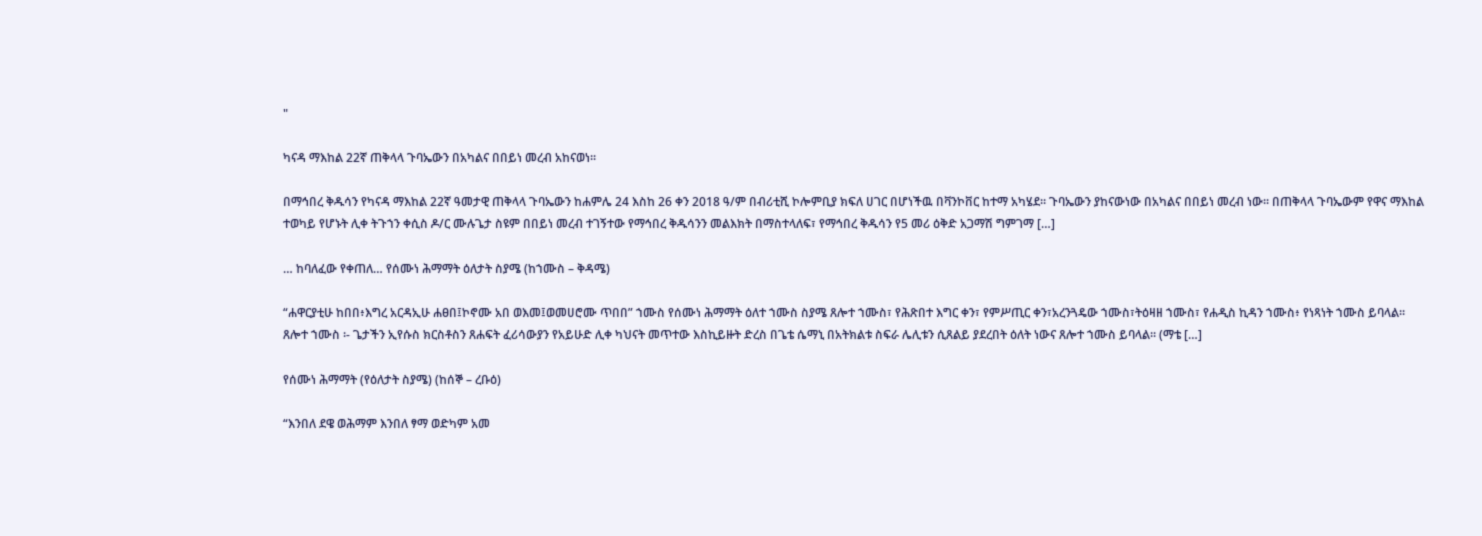"

ካናዳ ማእከል 22ኛ ጠቅላላ ጉባኤውን በአካልና በበይነ መረብ አከናወነ፡፡

በማኅበረ ቅዱሳን የካናዳ ማእከል 22ኛ ዓመታዊ ጠቅላላ ጉባኤውን ከሐምሌ 24 እስከ 26 ቀን 2018 ዓ/ም በብሪቲሺ ኮሎምቢያ ክፍለ ሀገር በሆነችዉ በቫንኮቨር ከተማ አካሄደ። ጉባኤውን ያከናውነው በአካልና በበይነ መረብ ነው፡፡ በጠቅላላ ጉባኤውም የዋና ማእከል ተወካይ የሆኑት ሊቀ ትጉኀን ቀሲስ ዶ/ር ሙሉጌታ ስዩም በበይነ መረብ ተገኝተው የማኅበረ ቅዱሳንን መልእክት በማስተላለፍ፣ የማኅበረ ቅዱሳን የ5 መሪ ዕቅድ አጋማሽ ግምገማ […]

… ከባለፈው የቀጠለ… የሰሙነ ሕማማት ዕለታት ስያሜ (ከኀሙስ – ቅዳሜ)

“ሐዋርያቲሁ ከበበ፥እግረ አርዳኢሁ ሐፀበ፤ኮኖሙ አበ ወእመ፤ወመሀሮሙ ጥበበ” ኀሙስ የሰሙነ ሕማማት ዕለተ ኀሙስ ስያሜ ጸሎተ ኀሙስ፣ የሕጽበተ እግር ቀን፣ የምሥጢር ቀን፣አረንጓዴው ኀሙስ፣ትዕዛዘ ኀሙስ፣ የሐዲስ ኪዳን ኀሙስ፥ የነጻነት ኀሙስ ይባላል። ጸሎተ ኀሙስ ፡- ጌታችን ኢየሱስ ክርስቶስን ጸሐፍት ፈሪሳውያን የአይሁድ ሊቀ ካህናት መጥተው እስኪይዙት ድረስ በጌቴ ሴማኒ በአትክልቱ ስፍራ ሌሊቱን ሲጸልይ ያደረበት ዕለት ነውና ጸሎተ ኀሙስ ይባላል። (ማቴ […]

የሰሙነ ሕማማት (የዕለታት ስያሜ) (ከሰኞ – ረቡዕ)

“እንበለ ደዌ ወሕማም እንበለ ፃማ ወድካም አመ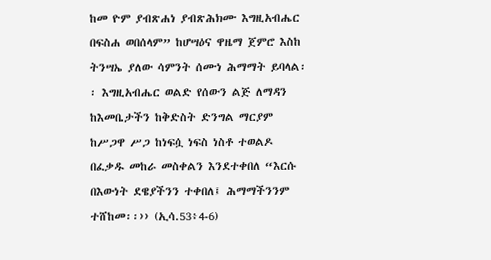ከመ ዮም ያብጽሐነ ያብጽሕክሙ እግዚአብሔር በፍስሐ ወበሰላም” ከሆሣዕና ዋዜማ ጀምሮ እስከ ትንሣኤ ያለው ሳምንት ሰሙነ ሕማማት ይባላል፡፡ እግዚአብሔር ወልድ የሰውን ልጅ ለማዳን ከእመቤታችን ከቅድስት ድንግል ማርያም ከሥጋዋ ሥጋ ከነፍሷ ነፍስ ነስቶ ተወልዶ በፈቃዱ መከራ መስቀልን እንደተቀበለ “እርሱ በእውነት ደዌያችንን ተቀበለ፤ ሕማማችንንም ተሸከመ፡፡›› (ኢሳ.53፥4‐6)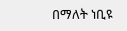በማለት ነቢዩ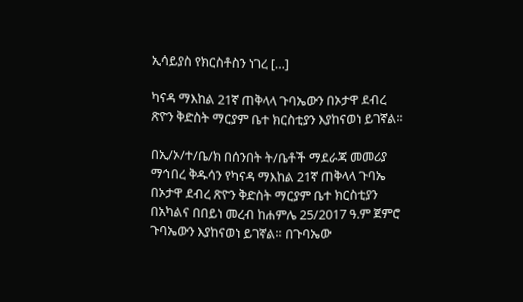ኢሳይያስ የክርስቶስን ነገረ […]

ካናዳ ማእከል 21ኛ ጠቅላላ ጉባኤውን በኦታዋ ደብረ ጽዮን ቅድስት ማርያም ቤተ ክርስቲያን እያከናወነ ይገኛል፡፡

በኢ/ኦ/ተ/ቤ/ክ በሰንበት ት/ቤቶች ማደራጃ መመሪያ ማኅበረ ቅዱሳን የካናዳ ማእከል 21ኛ ጠቅላላ ጉባኤ በኦታዋ ደብረ ጽዮን ቅድስት ማርያም ቤተ ክርስቲያን በአካልና በበይነ መረብ ከሐምሌ 25/2017 ዓ.ም ጀምሮ ጉባኤውን እያከናወነ ይገኛል። በጉባኤው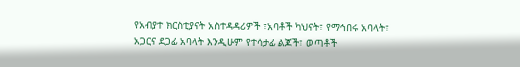የአብያተ ክርስቲያናት አስተዳዳሪዎች ፣አባቶች ካህናት፣ የማኅበሩ አባላት፣ አጋርና ደጋፊ አባላት እንዲሁም የተሳታፊ ልጆች፣ ወጣቶች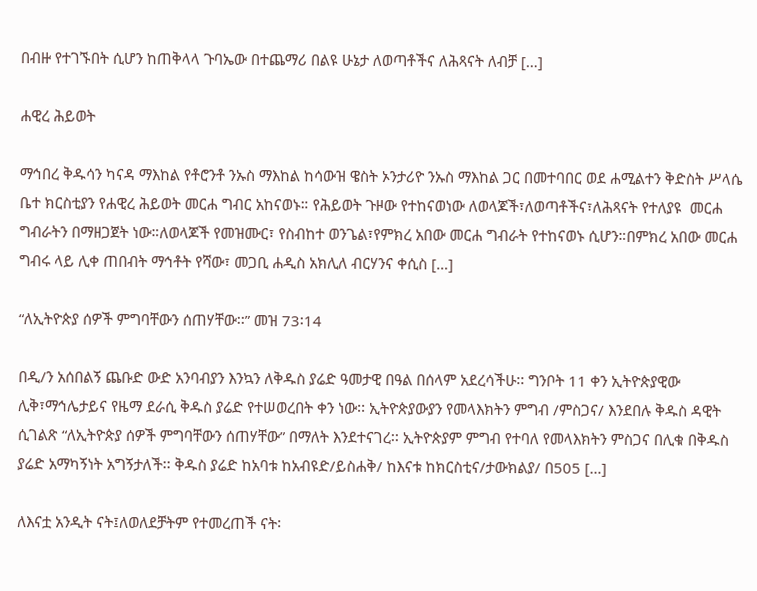በብዙ የተገኙበት ሲሆን ከጠቅላላ ጉባኤው በተጨማሪ በልዩ ሁኔታ ለወጣቶችና ለሕጻናት ለብቻ […]

ሐዊረ ሕይወት

ማኅበረ ቅዱሳን ካናዳ ማእከል የቶሮንቶ ንኡስ ማእከል ከሳውዝ ዌስት ኦንታሪዮ ንኡስ ማእከል ጋር በመተባበር ወደ ሐሚልተን ቅድስት ሥላሴ ቤተ ክርስቲያን የሐዊረ ሕይወት መርሐ ግብር አከናወኑ። የሕይወት ጉዞው የተከናወነው ለወላጆች፣ለወጣቶችና፣ለሕጻናት የተለያዩ  መርሐ ግብራትን በማዘጋጀት ነው።ለወላጆች የመዝሙር፣ የስብከተ ወንጌል፣የምክረ አበው መርሐ ግብራት የተከናወኑ ሲሆን።በምክረ አበው መርሐ ግብሩ ላይ ሊቀ ጠበብት ማኅቶት የሻው፣ መጋቢ ሐዲስ አክሊለ ብርሃንና ቀሲስ […]

“ለኢትዮጵያ ሰዎች ምግባቸውን ሰጠሃቸው፡፡” መዝ 73፡14

በዲ/ን አሰበልኝ ጨቡድ ውድ አንባብያን እንኳን ለቅዱስ ያሬድ ዓመታዊ በዓል በሰላም አደረሳችሁ፡፡ ግንቦት 11 ቀን ኢትዮጵያዊው ሊቅ፣ማኅሌታይና የዜማ ደራሲ ቅዱስ ያሬድ የተሠወረበት ቀን ነው፡፡ ኢትዮጵያውያን የመላእክትን ምግብ /ምስጋና/ እንደበሉ ቅዱስ ዳዊት ሲገልጽ “ለኢትዮጵያ ሰዎች ምግባቸውን ሰጠሃቸው” በማለት እንደተናገረ፡፡ ኢትዮጵያም ምግብ የተባለ የመላእክትን ምስጋና በሊቁ በቅዱስ ያሬድ አማካኝነት አግኝታለች፡፡ ቅዱስ ያሬድ ከአባቱ ከአብዩድ/ይስሐቅ/ ከእናቱ ከክርስቲና/ታውክልያ/ በ505 […]

ለእናቷ አንዲት ናት፤ለወለደቻትም የተመረጠች ናት፡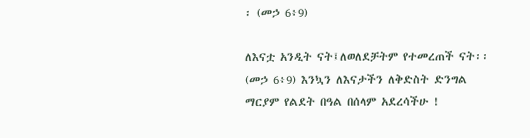፡ (መኃ 6፥9)

ለእናቷ አንዲት ናት፤ለወለደቻትም የተመረጠች ናት፡፡ (መኃ 6፥9) እንኳን ለእናታችን ለቅድስት ድንግል ማርያም የልደት በዓል በሰላም አደረሳችሁ !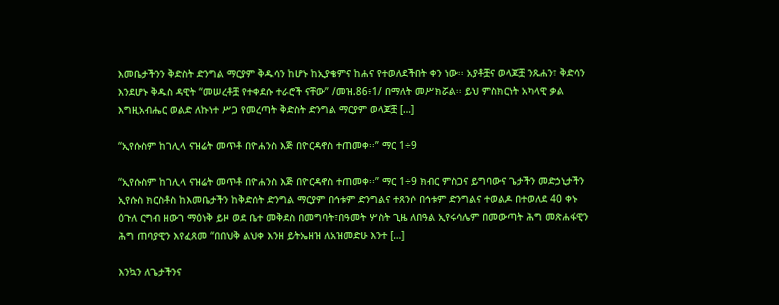እመቤታችንን ቅድስት ድንግል ማርያም ቅዱሳን ከሆኑ ከኢያቄምና ከሐና የተወለደችበት ቀን ነው፡፡ አያቶቿና ወላጆቿ ንጹሐን፣ ቅድሳን እንደሆኑ ቅዱስ ዳዊት “መሠረቶቿ የተቀደሱ ተራሮች ናቸው” /መዝ.86፥1/ በማለት መሥክሯል፡፡ ይህ ምስክርነት አካላዊ ቃል እግዚአብሔር ወልድ ለኩነተ ሥጋ የመረጣት ቅድስት ድንግል ማርያም ወላጆቿ […]

“ኢየሱስም ከገሊላ ናዝሬት መጥቶ በዮሐንስ እጅ በዮርዳኖስ ተጠመቀ፡፡” ማር 1÷9

“ኢየሱስም ከገሊላ ናዝሬት መጥቶ በዮሐንስ እጅ በዮርዳኖስ ተጠመቀ፡፡” ማር 1÷9 ክብር ምስጋና ይግባውና ጌታችን መድኃኒታችን ኢየሱስ ክርስቶስ ከእመቤታችን ከቅድሰት ድንግል ማርያም በኅቱም ድንግልና ተጸንሶ በኅቱም ድንግልና ተወልዶ በተወለደ 40 ቀኑ ዕጉለ ርግብ ዘውገ ማዕነቅ ይዞ ወደ ቤተ መቅደስ በመግባት፣በዓመት ሦስት ጊዜ ለበዓል ኢየሩሳሌም በመውጣት ሕግ መጽሐፋዊን ሕግ ጠባያዊን እየፈጸመ “በበህቅ ልህቀ እንዘ ይትኤዘዝ ለአዝመድሁ እንተ […]

እንኳን ለጌታችንና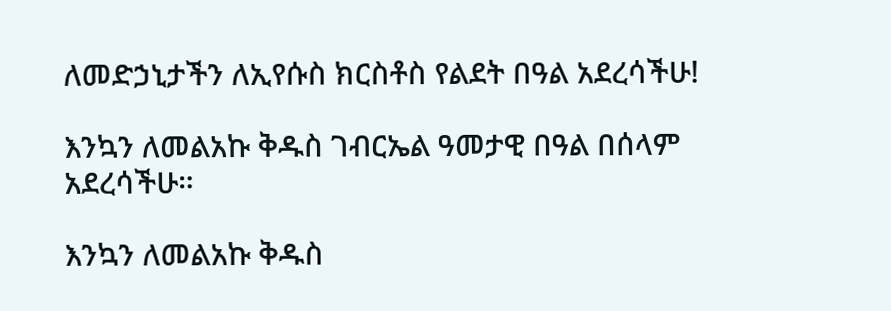ለመድኃኒታችን ለኢየሱስ ክርስቶስ የልደት በዓል አደረሳችሁ!

እንኳን ለመልአኩ ቅዱስ ገብርኤል ዓመታዊ በዓል በሰላም አደረሳችሁ።

እንኳን ለመልአኩ ቅዱስ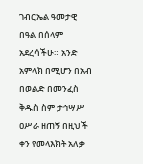ገብርኤል ዓመታዊ በዓል በሰላም አደረሳችሁ። አንድ አምላክ በሚሆን በአብ በወልድ በመንፈስ ቅዱስ ስም ታኅሣሥ ዐሥራ ዘጠኝ በዚህች ቀን የመላእክት አለቃ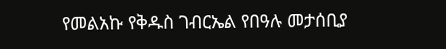የመልአኩ የቅዱስ ገብርኤል የበዓሉ መታሰቢያ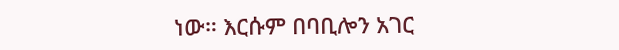ነው። እርሱም በባቢሎን አገር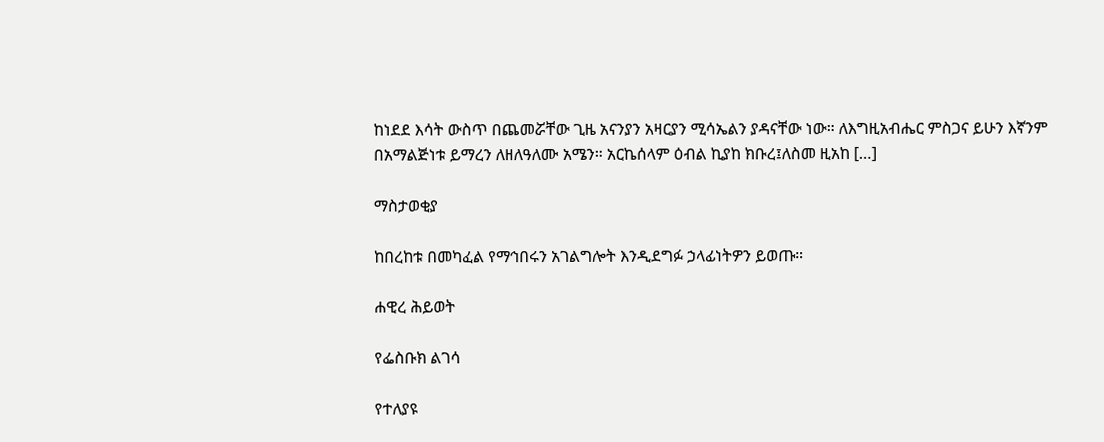ከነደደ እሳት ውስጥ በጨመሯቸው ጊዜ አናንያን አዛርያን ሚሳኤልን ያዳናቸው ነው። ለእግዚአብሔር ምስጋና ይሁን እኛንም በአማልጅነቱ ይማረን ለዘለዓለሙ አሜን። አርኬሰላም ዕብል ኪያከ ክቡረ፤ለስመ ዚአከ […]

ማስታወቂያ

ከበረከቱ በመካፈል የማኅበሩን አገልግሎት እንዲደግፉ ኃላፊነትዎን ይወጡ።

ሐዊረ ሕይወት

የፌስቡክ ልገሳ

የተለያዩ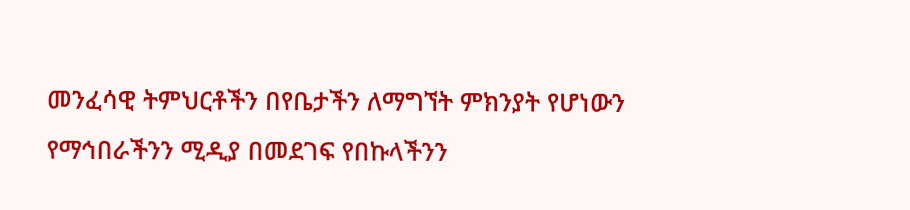መንፈሳዊ ትምህርቶችን በየቤታችን ለማግኘት ምክንያት የሆነውን የማኅበራችንን ሚዲያ በመደገፍ የበኩላችንን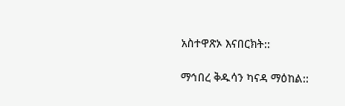አስተዋጽኦ እናበርክት::

ማኅበረ ቅዱሳን ካናዳ ማዕከል::